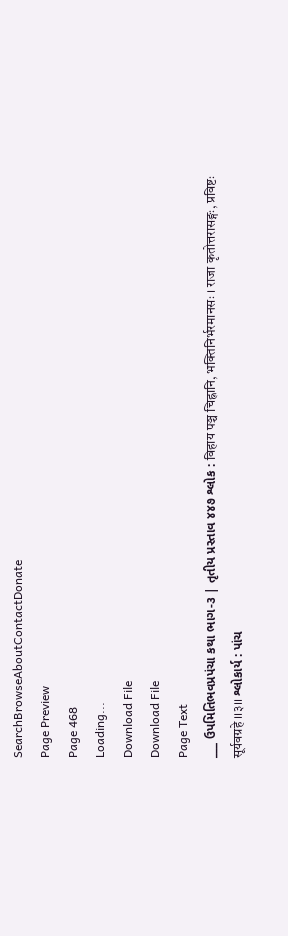SearchBrowseAboutContactDonate
Page Preview
Page 468
Loading...
Download File
Download File
Page Text
___ ઉપમિતિભવપ્રપંચા કથા ભાગ-૩ | તૃતીય પ્રસ્તાવ ૪૪૭ શ્લોક : विहाय पञ्च चिह्नानि, भक्तिनिर्भरमानसः । राजा कृतोत्तरासङ्गः, प्रविष्टः सूर्यवग्रहे ।।३।। શ્લોકાર્ય : પાંચ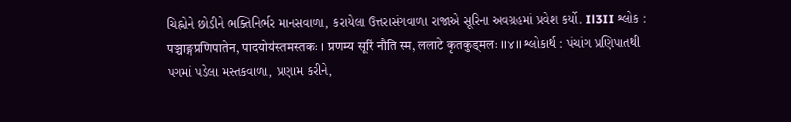ચિહ્નોને છોડીને ભક્તિનિર્ભર માનસવાળા, કરાયેલા ઉત્તરાસંગવાળા રાજાએ સૂરિના અવગ્રહમાં પ્રવેશ કર્યો. Il3II શ્લોક : पञ्चाङ्गप्रणिपातेन, पादयोय॑स्तमस्तकः । प्रणम्य सूरिं नौति स्म, ललाटे कृतकुड्मलः ।।४।। શ્લોકાર્થ : પંચાંગ પ્રણિપાતથી પગમાં પડેલા મસ્તકવાળા, પ્રણામ કરીને,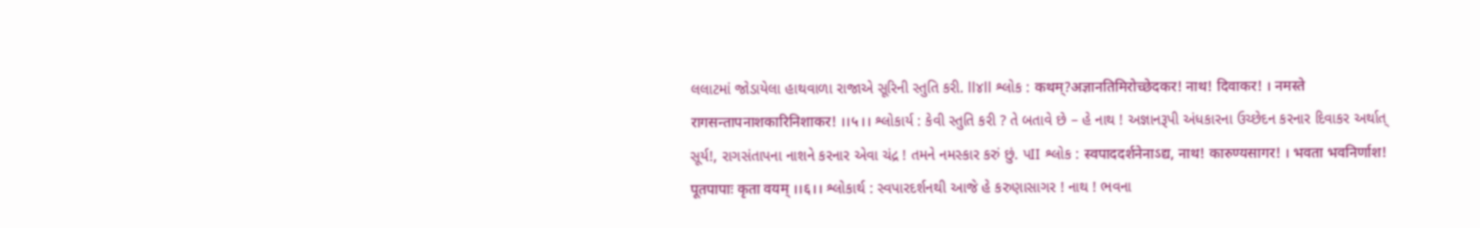લલાટમાં જોડાયેલા હાથવાળા રાજાએ સૂરિની સ્તુતિ કરી. ll૪ll શ્લોક : कथम्?अज्ञानतिमिरोच्छेदकर! नाथ! दिवाकर! । नमस्ते रागसन्तापनाशकारिनिशाकर! ।।५।। શ્લોકાર્ય : કેવી સ્તુતિ કરી ? તે બતાવે છે – હે નાથ ! અજ્ઞાનરૂપી અંધકારના ઉચ્છેદન કરનાર દિવાકર અર્થાત્ સૂર્ય!, રાગસંતાપના નાશને કરનાર એવા ચંદ્ર ! તમને નમસ્કાર કરું છું. પII શ્લોક : स्वपाददर्शनेनाऽद्य, नाथ! कारुण्यसागर! । भवता भवनिर्णाश! पूतपापाः कृता वयम् ।।६।। શ્લોકાર્થ : સ્વપારદર્શનથી આજે હે કરુણાસાગર ! નાથ ! ભવના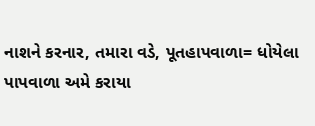નાશને કરનાર, તમારા વડે, પૂતહાપવાળા= ધોયેલા પાપવાળા અમે કરાયા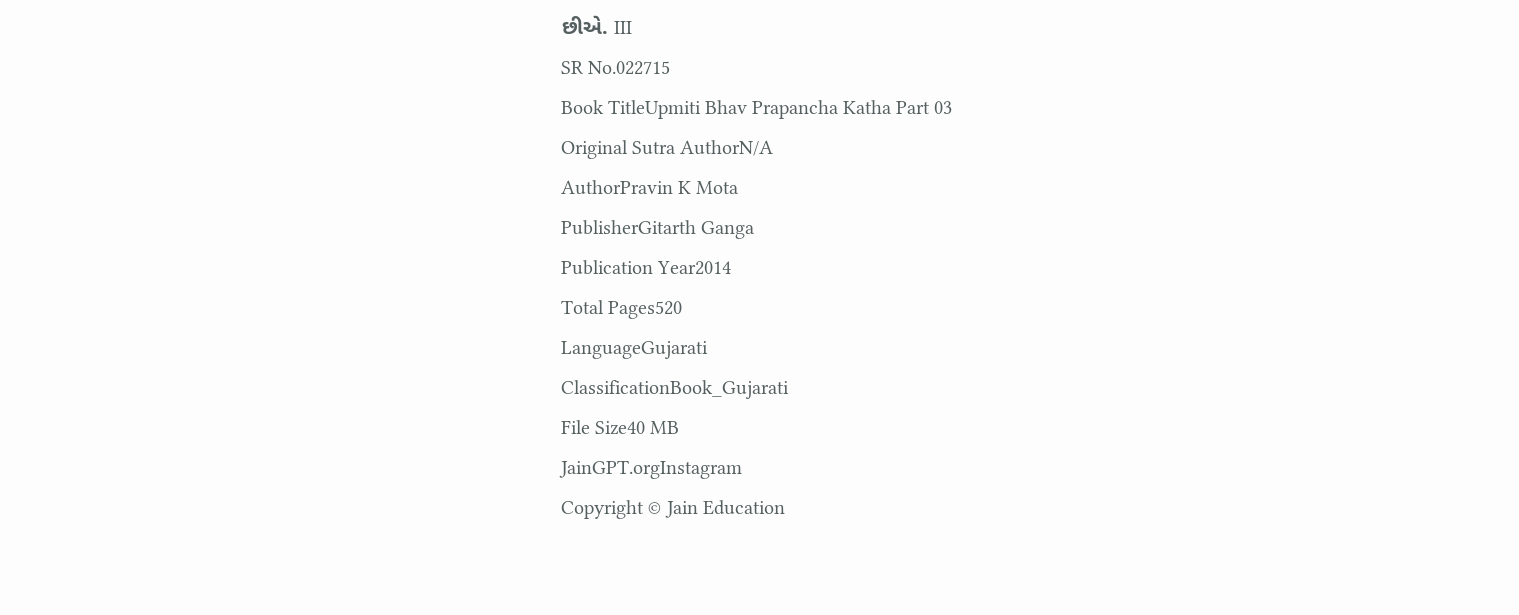છીએ. III
SR No.022715
Book TitleUpmiti Bhav Prapancha Katha Part 03
Original Sutra AuthorN/A
AuthorPravin K Mota
PublisherGitarth Ganga
Publication Year2014
Total Pages520
LanguageGujarati
ClassificationBook_Gujarati
File Size40 MB
JainGPT.orgInstagram
Copyright © Jain Education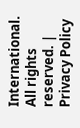International. All rights reserved. | Privacy Policy